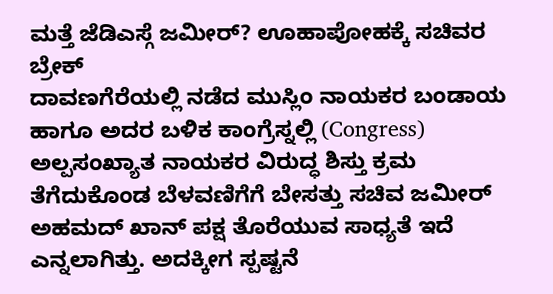ಮತ್ತೆ ಜೆಡಿಎಸ್ಗೆ ಜಮೀರ್? ಊಹಾಪೋಹಕ್ಕೆ ಸಚಿವರ ಬ್ರೇಕ್
ದಾವಣಗೆರೆಯಲ್ಲಿ ನಡೆದ ಮುಸ್ಲಿಂ ನಾಯಕರ ಬಂಡಾಯ ಹಾಗೂ ಅದರ ಬಳಿಕ ಕಾಂಗ್ರೆಸ್ನಲ್ಲಿ (Congress) ಅಲ್ಪಸಂಖ್ಯಾತ ನಾಯಕರ ವಿರುದ್ಧ ಶಿಸ್ತು ಕ್ರಮ ತೆಗೆದುಕೊಂಡ ಬೆಳವಣಿಗೆಗೆ ಬೇಸತ್ತು ಸಚಿವ ಜಮೀರ್ ಅಹಮದ್ ಖಾನ್ ಪಕ್ಷ ತೊರೆಯುವ ಸಾಧ್ಯತೆ ಇದೆ ಎನ್ನಲಾಗಿತ್ತು. ಅದಕ್ಕೀಗ ಸ್ಪಷ್ಟನೆ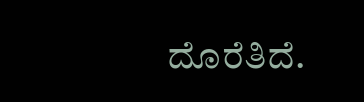ದೊರೆತಿದೆ.